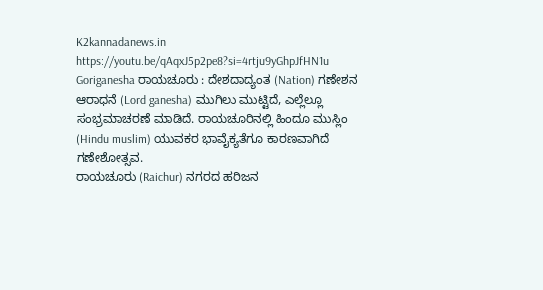K2kannadanews.in
https://youtu.be/qAqxJ5p2pe8?si=4rtju9yGhpJfHN1u
Goriganesha ರಾಯಚೂರು : ದೇಶದಾದ್ಯಂತ (Nation) ಗಣೇಶನ ಆರಾಧನೆ (Lord ganesha) ಮುಗಿಲು ಮುಟ್ಟಿದೆ, ಎಲ್ಲೆಲ್ಲೂ ಸಂಭ್ರಮಾಚರಣೆ ಮಾಡಿದೆ. ರಾಯಚೂರಿನಲ್ಲಿ ಹಿಂದೂ ಮುಸ್ಲಿಂ (Hindu muslim) ಯುವಕರ ಭಾವೈಕ್ಯತೆಗೂ ಕಾರಣವಾಗಿದೆ ಗಣೇಶೋತ್ಸವ.
ರಾಯಚೂರು (Raichur) ನಗರದ ಹರಿಜನ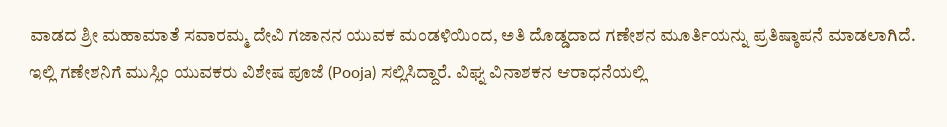ವಾಡದ ಶ್ರೀ ಮಹಾಮಾತೆ ಸವಾರಮ್ಮ ದೇವಿ ಗಜಾನನ ಯುವಕ ಮಂಡಳಿಯಿಂದ, ಅತಿ ದೊಡ್ಡದಾದ ಗಣೇಶನ ಮೂರ್ತಿಯನ್ನು ಪ್ರತಿಷ್ಠಾಪನೆ ಮಾಡಲಾಗಿದೆ. ಇಲ್ಲಿ ಗಣೇಶನಿಗೆ ಮುಸ್ಲಿಂ ಯುವಕರು ವಿಶೇಷ ಪೂಜೆ (Pooja) ಸಲ್ಲಿಸಿದ್ದಾರೆ. ವಿಘ್ನ ವಿನಾಶಕನ ಆರಾಧನೆಯಲ್ಲಿ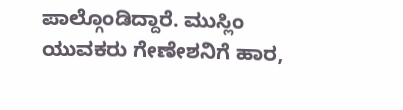ಪಾಲ್ಗೊಂಡಿದ್ದಾರೆ. ಮುಸ್ಲಿಂ ಯುವಕರು ಗೇಣೇಶನಿಗೆ ಹಾರ,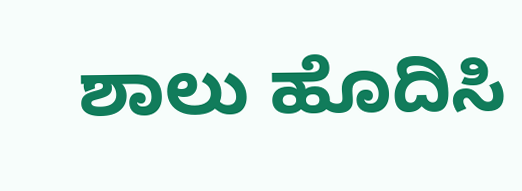ಶಾಲು ಹೊದಿಸಿ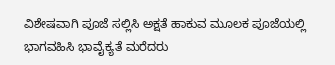ವಿಶೇಷವಾಗಿ ಪೂಜೆ ಸಲ್ಲಿಸಿ ಅಕ್ಷತೆ ಹಾಕುವ ಮೂಲಕ ಪೂಜೆಯಲ್ಲಿ ಭಾಗವಹಿಸಿ ಭಾವೈಕ್ಯತೆ ಮರೆದರು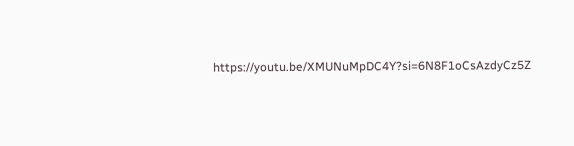https://youtu.be/XMUNuMpDC4Y?si=6N8F1oCsAzdyCz5Z